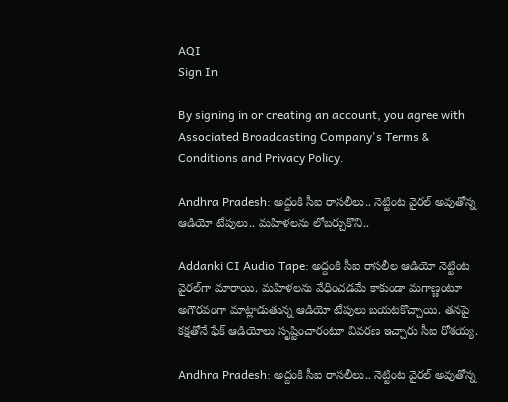AQI
Sign In

By signing in or creating an account, you agree with Associated Broadcasting Company's Terms & Conditions and Privacy Policy.

Andhra Pradesh: అద్దంకి సీఐ రాసలీలు.. నెట్టింట వైరల్ అవుతోన్న ఆడియో టేపులు.. మహిళలను లోబర్చుకొని..

Addanki CI Audio Tape: అద్దంకి సీఐ రాసలీల ఆడియో నెట్టింట వైరల్‌గా మారాయి. మహిళలను వేధించడమే కాకుండా మగాణ్ణంటూ అగౌరవంగా మాట్లాడుతున్న ఆడియో టేపులు బయటకొచ్చాయి. తనపై కక్షతోనే ఫేక్ ఆడియోలు సృష్టించారంటూ వివరణ ఇచ్చారు సీఐ రోశయ్య.

Andhra Pradesh: అద్దంకి సీఐ రాసలీలు.. నెట్టింట వైరల్ అవుతోన్న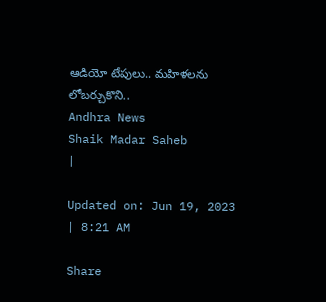ఆడియో టేపులు.. మహిళలను లోబర్చుకొని..
Andhra News
Shaik Madar Saheb
|

Updated on: Jun 19, 2023 | 8:21 AM

Share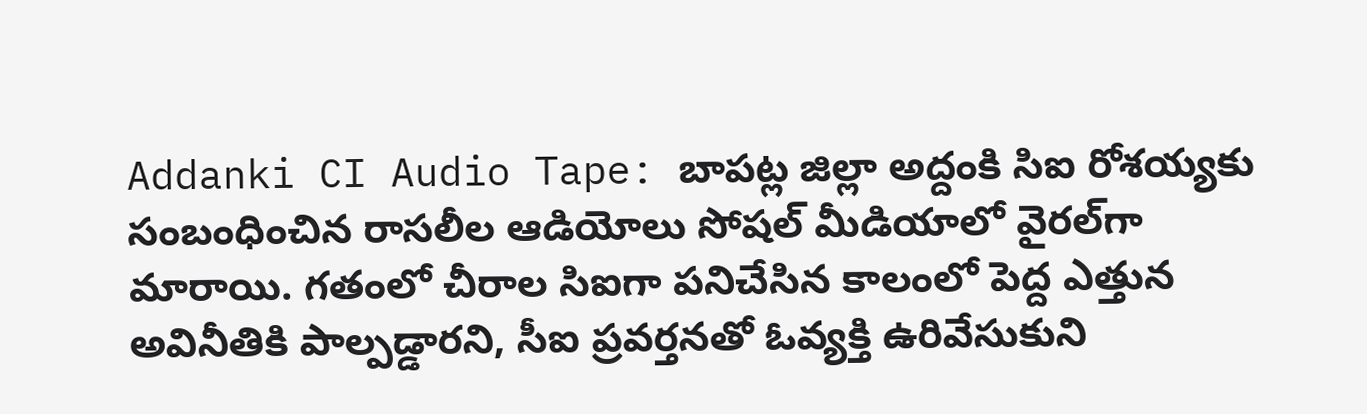Addanki CI Audio Tape: బాపట్ల జిల్లా అద్దంకి సిఐ రోశయ్యకు సంబంధించిన రాసలీల ఆడియోలు సోషల్ మీడియాలో వైరల్‌గా మారాయి. గతంలో చీరాల సిఐగా పనిచేసిన కాలంలో పెద్ద ఎత్తున అవినీతికి పాల్పడ్డారని, సీఐ ప్రవర్తనతో ఓవ్యక్తి ఉరివేసుకుని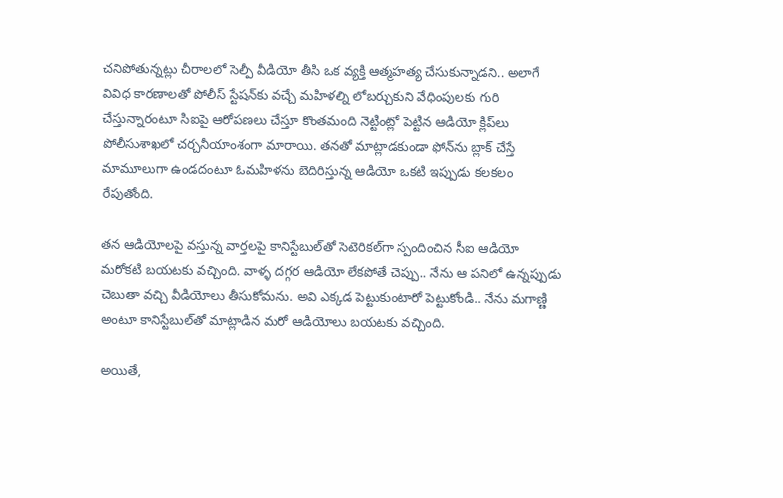చనిపోతున్నట్లు చీరాలలో సెల్పీ వీడియో తీసి ఒక వ్యక్తి ఆత్మహత్య చేసుకున్నాడని.. అలాగే వివిధ కారణాలతో పోలీస్‌ స్టేషన్‌కు వచ్చే మహిళల్ని లోబర్చుకుని వేధింపులకు గురి చేస్తున్నారంటూ సిఐపై ఆరోపణలు చేస్తూ కొంతమంది నెట్టింట్లో పెట్టిన ఆడియో క్లిప్‌లు పోలీసుశాఖలో చర్చనీయాంశంగా మారాయి. తనతో మాట్లాడకుండా ఫోన్‌ను బ్లాక్ చేస్తే మామూలుగా ఉండదంటూ ఓమహిళను బెదిరిస్తున్న ఆడియో ఒకటి ఇప్పుడు కలకలం రేపుతోంది.

తన ఆడియోలపై వస్తున్న వార్తలపై కానిస్టేబుల్‌తో సెటెరికల్‌గా స్పందించిన సీఐ ఆడియో మరోకటి బయటకు వచ్చింది. వాళ్ళ దగ్గర ఆడియో లేకపోతే చెప్పు.. నేను ఆ పనిలో ఉన్నప్పుడు చెబుతా వచ్చి వీడియోలు తీసుకోమను. అవి ఎక్కడ పెట్టుకుంటారో పెట్టుకోండి.. నేను మగాణ్ణి అంటూ కానిస్టేబుల్‌తో మాట్లాడిన మరో ఆడియోలు బయటకు వచ్చింది.

అయితే,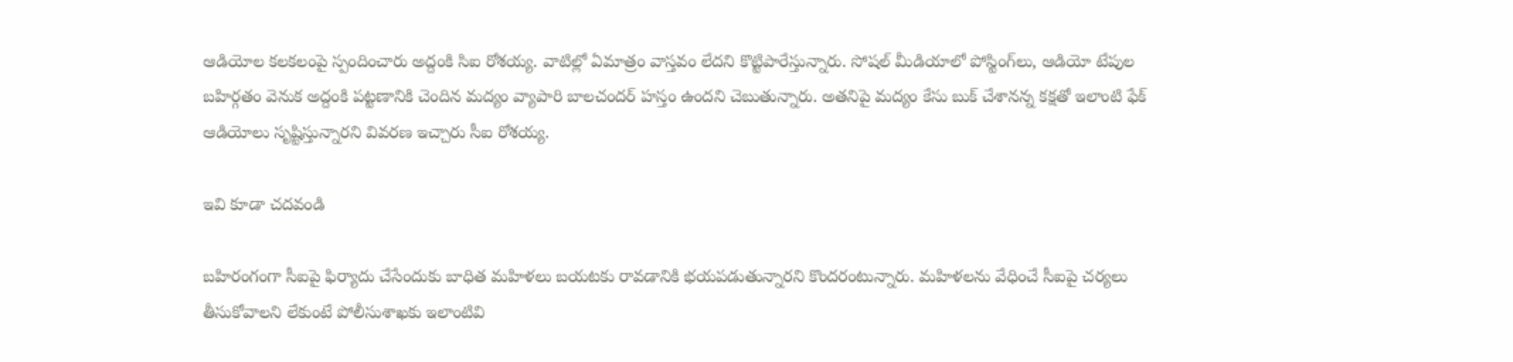ఆడియోల కలకలంపై స్పందించారు అద్దంకి సిఐ రోశయ్య. వాటిల్లో ఏమాత్రం వాస్తవం లేదని కొట్టిపారేస్తున్నారు. సోషల్‌ మీడియాలో పోస్టింగ్‌లు, ఆడియో టేపుల బహిర్గతం వెనుక అద్దంకి పట్టణానికి చెందిన మద్యం వ్యాపారి బాలచందర్‌ హస్తం ఉందని చెబుతున్నారు. అతనిపై మద్యం కేసు బుక్ చేశానన్న కక్షతో ఇలాంటి ఫేక్ ఆడియోలు సృష్టిస్తున్నారని వివరణ ఇచ్చారు సీఐ రోశయ్య.

ఇవి కూడా చదవండి

బహిరంగంగా సీఐపై ఫిర్యాదు చేసేందుకు బాధిత మహిళలు బయటకు రావడానికి భయపడుతున్నారని కొందరంటున్నారు. మహిళలను వేధించే సీఐపై చర్యలు తీసుకోవాలని లేకుంటే పోలీసుశాఖకు ఇలాంటివి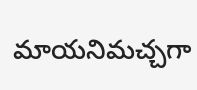మాయనిమచ్చగా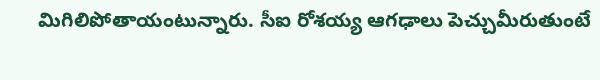మిగిలిపోతాయంటున్నారు. సీఐ రోశయ్య ఆగఢాలు పెచ్చుమీరుతుంటే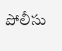పోలీసు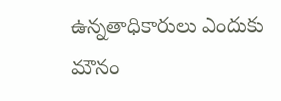ఉన్నతాధికారులు ఎందుకు మౌనం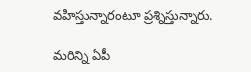వహిస్తున్నారంటూ ప్రశ్నిస్తున్నారు.

మరిన్ని ఏపీ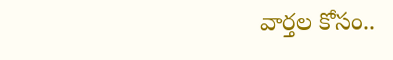వార్తల కోసం..